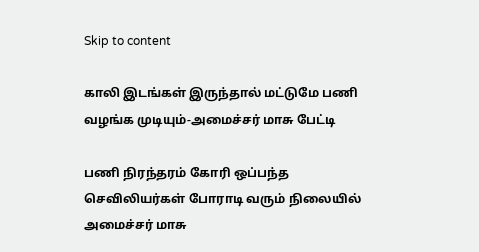Skip to content

காலி இடங்கள் இருந்தால் மட்டுமே பணி வழங்க முடியும்-அமைச்சர் மாசு பேட்டி

பணி நிரந்தரம் கோரி ஒப்பந்த செவிலியர்கள் போராடி வரும் நிலையில் அமைச்சர் மாசு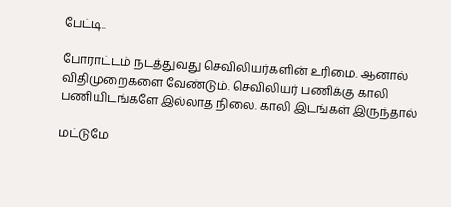பேட்டி..

போராட்டம் நடத்துவது செவிலியர்களின் உரிமை. ஆனால் விதிமுறைகளை வேண்டும். செவிலியர் பணிக்கு காலி பணியிடங்களே இல்லாத நிலை. காலி இடங்கள் இருந்தால்

மட்டுமே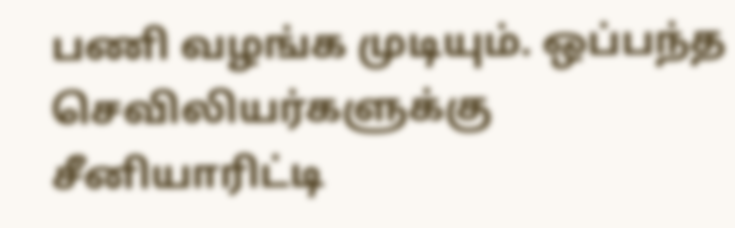பணி வழங்க முடியும். ஒப்பந்த செவிலியர்களுக்கு சீனியாரிட்டி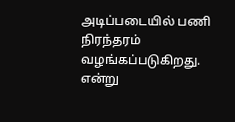அடிப்படையில் பணி நிரந்தரம் வழங்கப்படுகிறது. என்று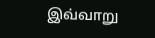இவ்வாறு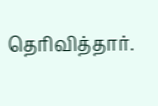தெரிவித்தார்.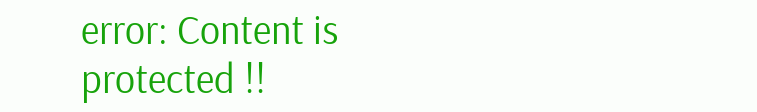error: Content is protected !!